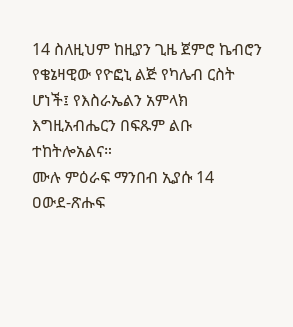14 ስለዚህም ከዚያን ጊዜ ጀምሮ ኬብሮን የቄኔዛዊው የዮፎኒ ልጅ የካሌብ ርስት ሆነች፤ የእስራኤልን አምላክ እግዚአብሔርን በፍጹም ልቡ ተከትሎአልና።
ሙሉ ምዕራፍ ማንበብ ኢያሱ 14
ዐውደ-ጽሑፍ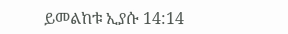ይመልከቱ ኢያሱ 14:14